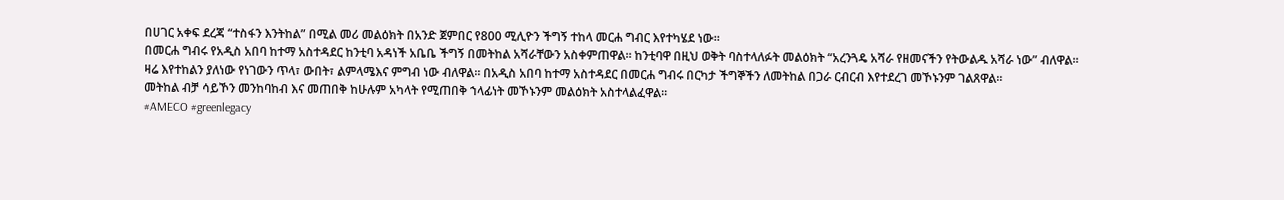በሀገር አቀፍ ደረጃ “ተስፋን እንትከል” በሚል መሪ መልዕክት በአንድ ጀምበር የ800 ሚሊዮን ችግኝ ተከላ መርሐ ግብር እየተካሄደ ነው።
በመርሐ ግብሩ የአዲስ አበባ ከተማ አስተዳደር ከንቲባ አዳነች አቤቤ ችግኝ በመትከል አሻራቸውን አስቀምጠዋል። ከንቲባዋ በዚህ ወቅት ባስተላለፉት መልዕክት “አረንጓዴ አሻራ የዘመናችን የትውልዱ አሻራ ነው” ብለዋል።
ዛሬ እየተከልን ያለነው የነገውን ጥላ፣ ውበት፣ ልምላሜእና ምግብ ነው ብለዋል። በአዲስ አበባ ከተማ አስተዳደር በመርሐ ግብሩ በርካታ ችግኞችን ለመትከል በጋራ ርብርብ እየተደረገ መኾኑንም ገልጸዋል።
መትከል ብቻ ሳይኾን መንከባከብ እና መጠበቅ ከሁሉም አካላት የሚጠበቅ ኀላፊነት መኾኑንም መልዕክት አስተላልፈዋል።
#AMECO #greenlegacy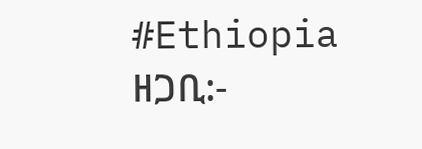#Ethiopia
ዘጋቢ:-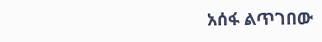አሰፋ ልጥገበው